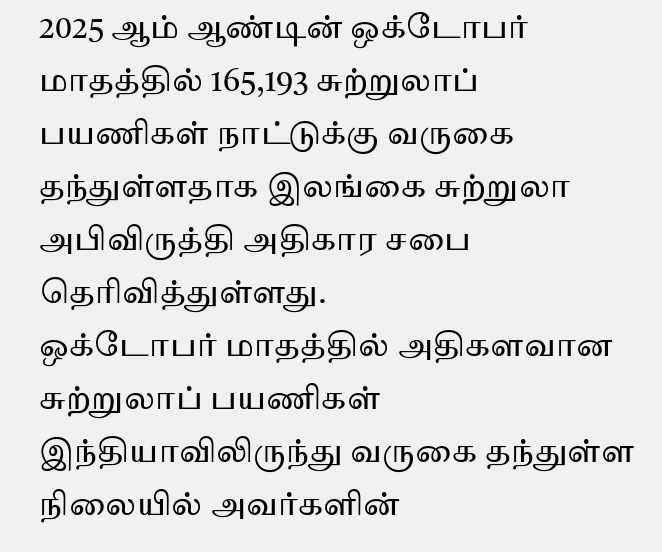2025 ஆம் ஆண்டின் ஒக்டோபர் மாதத்தில் 165,193 சுற்றுலாப் பயணிகள் நாட்டுக்கு வருகை தந்துள்ளதாக இலங்கை சுற்றுலா அபிவிருத்தி அதிகார சபை தெரிவித்துள்ளது.
ஒக்டோபர் மாதத்தில் அதிகளவான சுற்றுலாப் பயணிகள் இந்தியாவிலிருந்து வருகை தந்துள்ள நிலையில் அவர்களின்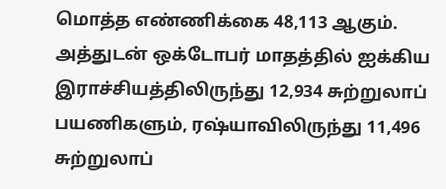மொத்த எண்ணிக்கை 48,113 ஆகும்.
அத்துடன் ஒக்டோபர் மாதத்தில் ஐக்கிய இராச்சியத்திலிருந்து 12,934 சுற்றுலாப் பயணிகளும், ரஷ்யாவிலிருந்து 11,496 சுற்றுலாப்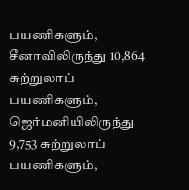பயணிகளும், சீனாவிலிருந்து 10,864 சுற்றுலாப் பயணிகளும், ஜெர்மனியிலிருந்து 9,753 சுற்றுலாப் பயணிகளும்,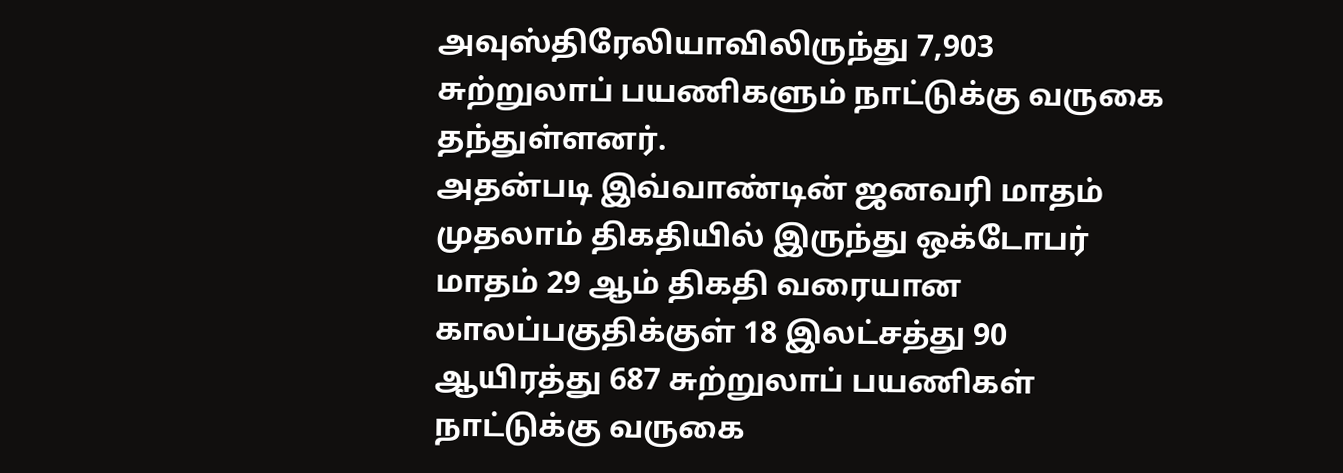அவுஸ்திரேலியாவிலிருந்து 7,903 சுற்றுலாப் பயணிகளும் நாட்டுக்கு வருகை தந்துள்ளனர்.
அதன்படி இவ்வாண்டின் ஜனவரி மாதம் முதலாம் திகதியில் இருந்து ஒக்டோபர் மாதம் 29 ஆம் திகதி வரையான காலப்பகுதிக்குள் 18 இலட்சத்து 90 ஆயிரத்து 687 சுற்றுலாப் பயணிகள் நாட்டுக்கு வருகை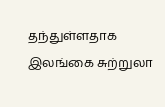தந்துள்ளதாக இலங்கை சுற்றுலா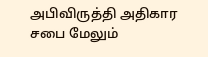அபிவிருத்தி அதிகார சபை மேலும்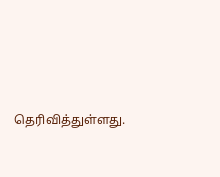தெரிவித்துள்ளது.